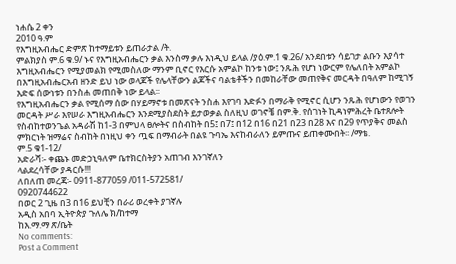ነሐሴ 2 ቀን
2010 ዓ.ም
የእግዚአብሔር ድምጽ ከተማይቱን ይጠራታል /ት.
ምልክያስ ም.6 ቁ.9/ ኑና የእግዚአብሔርን ቃል እንስማ ቃሉ እነዲህ ይላል /ያዕ.ም.1 ቁ.26/ አንደበቱን ሳይገታ ልቡን እያሳተ እግዚአብሔርን የሚያመልክ የሚመስለው ማንም ቢኖር የእርሱ አምልኮ ከንቱ ነው፤ ንጹሕ የሆነ ነውርም የሌለበት አምልኮ በእግዚአብሔርአብ ዘንድ ይህ ነው ወላጆች የሌላቸውን ልጆችና ባልቴቶችን በመከራቸው መጠየቅና መርዳት በዓለም ከሚገኝ እድፍ ሰውነቱን በንስሐ መጠበቅ ነው ይላል፡፡
የእግዚአብሔርን ቃል የሚሰማ ሰው በሃይማኖቱ በመጽናት ንስሐ እየገባ እድፉን በማራቅ የሚኖር ሲሆን ንጹሕ የሆነውን የወገን መርዳት ሥራ እየሠራ እግዚአብሔርን እንደሚያስደስት ይታወቃል ስለዚህ ወገኖቼ በም.ቅ. የሰገነት ኪዳነምሕረት ቤተጸሎት የስብከተወንጌል አዳራሽ ከ1-3 በምህላ ፀሎትና በስብከት በ5፤ በ7፤ በ12 በ16 በ21 በ23 በ28 እና በ29 የጥያቅና መልስ ምክርነት ዝማሬና ስብከት በነዚህ ቀን ጧፍ በማብራት በልዩ ጉባኤ እናከብራለን ይምጡና ይጠቀሙበት፡፡ /ማቴ.
ም.5 ቁ1-12/
አድራሻ፡- ቀጨኑ መድኃኒዓለም ቤተክርስትያን አጠገብ እንገኛለን
ላልደረሳቸው ያዳርሱ!!!
ለበለጠ መረጃ፡- 0911-877059 /011-572581/
0920744622
በወር 2 ጊዜ በ3 በ16 ይህቺን በራሪ ወረቀት ያገኛሉ
አዲስ አበባ ኢትዮጵያ ጉለሌ ክ/ከተማ
ከእ.ማ.ማ ጽ/ቤት
No comments:
Post a Comment